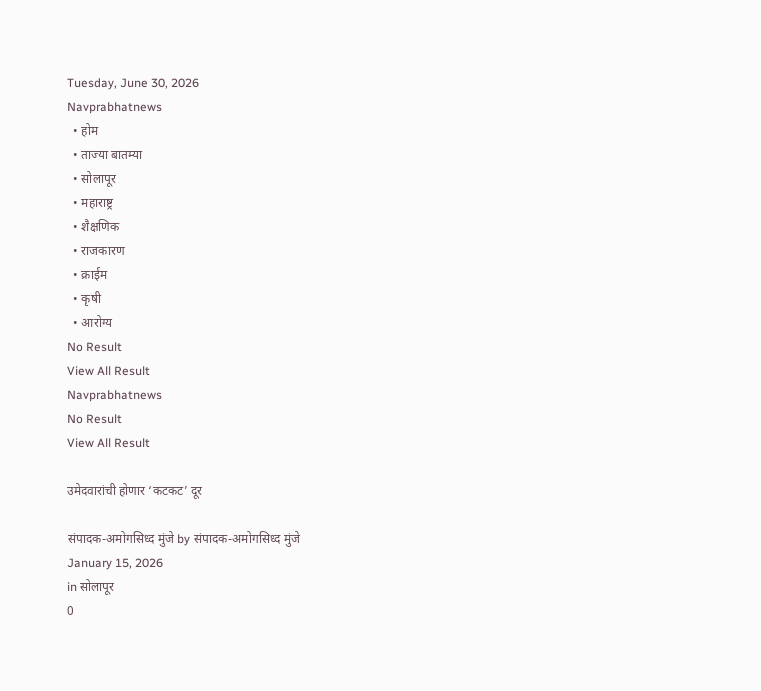Tuesday, June 30, 2026
Navprabhatnews
  • होम
  • ताज्या बातम्या
  • सोलापूर
  • महाराष्ट्र
  • शैक्षणिक
  • राजकारण
  • क्राईम
  • कृषी
  • आरोग्य
No Result
View All Result
Navprabhatnews
No Result
View All Result

उमेदवारांची होणार ‘कटकट’ दूर

संपादक-अमोगसिध्द मुंजे by संपादक-अमोगसिध्द मुंजे
January 15, 2026
in सोलापूर
0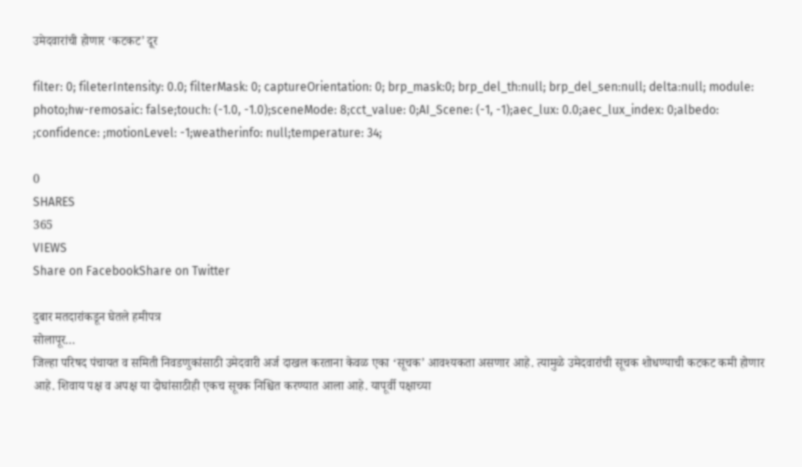उमेदवारांची होणार ‘कटकट’ दूर

filter: 0; fileterIntensity: 0.0; filterMask: 0; captureOrientation: 0; brp_mask:0; brp_del_th:null; brp_del_sen:null; delta:null; module: photo;hw-remosaic: false;touch: (-1.0, -1.0);sceneMode: 8;cct_value: 0;AI_Scene: (-1, -1);aec_lux: 0.0;aec_lux_index: 0;albedo: ;confidence: ;motionLevel: -1;weatherinfo: null;temperature: 34;

0
SHARES
365
VIEWS
Share on FacebookShare on Twitter

दुबार मतदारांकडून घेतले हमीपत्र
सोलापूर…
जिल्हा परिषद पंचायत व समिती निवडणुकांसाठी उमेदवारी अर्ज दाखल करताना केवळ एका ‘सूचक’ आवश्यकता असणार आहे. त्यामुळे उमेदवारांची सूचक शोधण्याची कटकट कमी होणार आहे. शिवाय पक्ष व अपक्ष या दोघांसाठीही एकच सूचक निश्चित करण्यात आला आहे. यापूर्वी पक्षाच्या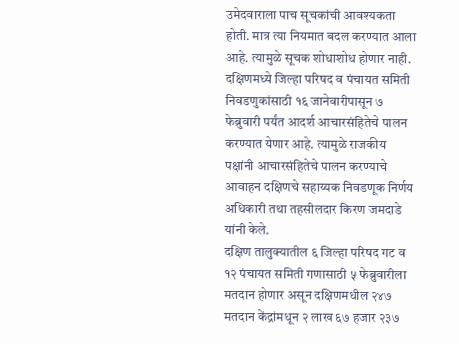उमेदवाराला पाच सूचकांची आवश्यकता होती. मात्र त्या नियमात बदल करण्यात आला आहे. त्यामुळे सूचक शोधाशोध होणार नाही. दक्षिणमध्ये जिल्हा परिषद व पंचायत समिती निवडणुकांसाठी १६ जानेवारीपासून ७ फेब्रुवारी पर्यंत आदर्श आचारसंहितेचे पालन करण्यात येणार आहे. त्यामुळे राजकीय पक्षांनी आचारसंहितेचे पालन करण्याचे आवाहन दक्षिणचे सहाय्यक निवडणूक निर्णय अधिकारी तथा तहसीलदार किरण जमदाडे यांनी केले.
दक्षिण तालुक्यातील ६ जिल्हा परिषद गट व १२ पंचायत समिती गणासाठी ५ फेब्रुवारीला मतदान होणार असून दक्षिणमधील २४७ मतदान केंद्रांमधून २ लाख ६७ हजार २३७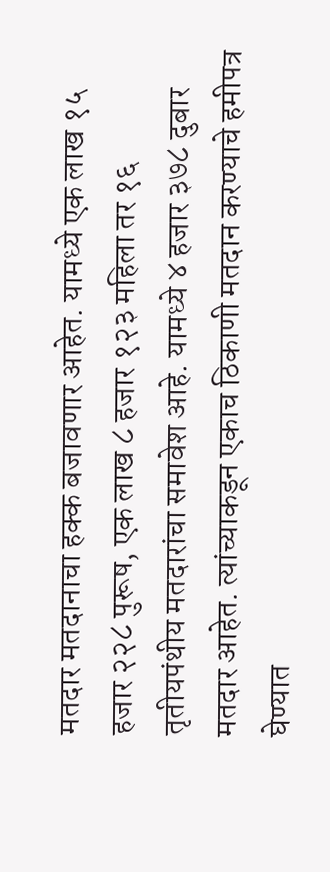मतदार मतदानाचा हक्क बजावणार आहेत. यामध्ये एक लाख १५ हजार २२८ पुरूष, एक लाख ८ हजार १२३ महिला तर १६ तृतीयपंथीय मतदारांचा समावेश आहे. यामध्ये ४ हजार ३७८ दुबार मतदार आहेत. त्यांच्याकडून एकाच ठिकाणी मतदान करण्याचे हमीपत्र घेण्यात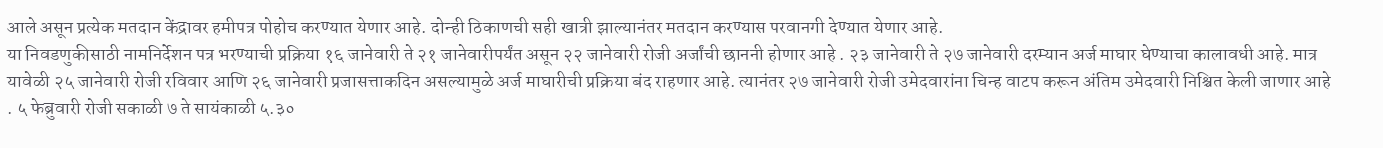आले असून प्रत्येक मतदान केंद्रावर हमीपत्र पोहोच करण्यात येणार आहे. दोन्ही ठिकाणची सही खात्री झाल्यानंतर मतदान करण्यास परवानगी देण्यात येणार आहे.
या निवडणुकीसाठी नामनिर्देशन पत्र भरण्याची प्रक्रिया १६ जानेवारी ते २१ जानेवारीपर्यंत असून २२ जानेवारी रोजी अर्जांची छाननी होणार आहे . २३ जानेवारी ते २७ जानेवारी दरम्यान अर्ज माघार घेण्याचा कालावधी आहे. मात्र यावेळी २५ जानेवारी रोजी रविवार आणि २६ जानेवारी प्रजासत्ताकदिन असल्यामुळे अर्ज माघारीची प्रक्रिया बंद राहणार आहे. त्यानंतर २७ जानेवारी रोजी उमेदवारांना चिन्ह वाटप करून अंतिम उमेदवारी निश्चित केली जाणार आहे . ५ फेब्रुवारी रोजी सकाळी ७ ते सायंकाळी ५.३०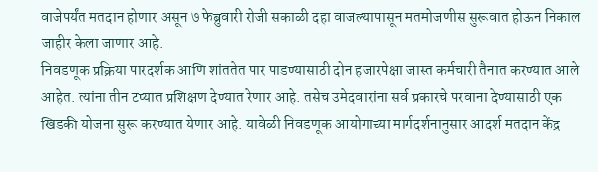वाजेपर्यंत मतदान होणार असून ७ फेब्रुवारी रोजी सकाळी दहा वाजल्यापासून मतमोजणीस सुरूवात होऊन निकाल जाहीर केला जाणार आहे.
निवडणूक प्रक्रिया पारदर्शक आणि शांततेत पार पाडण्यासाठी दोन हजारपेक्षा जास्त कर्मचारी तैनात करण्यात आले आहेत. त्यांना तीन टप्यात प्रशिक्षण देण्यात रेणार आहे. तसेच उमेदवारांना सर्व प्रकारचे परवाना देण्यासाठी एक खिडकी योजना सुरू करण्यात येणार आहे. यावेळी निवडणूक आयोगाच्या मार्गदर्शनानुसार आदर्श मतदान केंद्र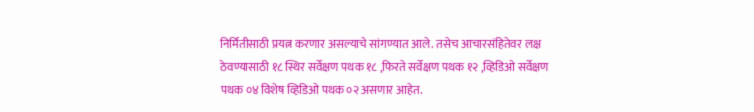निर्मितीसाठी प्रयत्न करणार असल्याचे सांगण्यात आले. तसेच आचारसंहितेवर लक्ष ठेवण्यासाठी १८ स्थिर सर्वेक्षण पथक १८ ,फिरते सर्वेक्षण पथक १२ ,व्हिडिओ सर्वेक्षण पथक ०४ विशेष व्हिडिओ पथक ०२ असणार आहेत.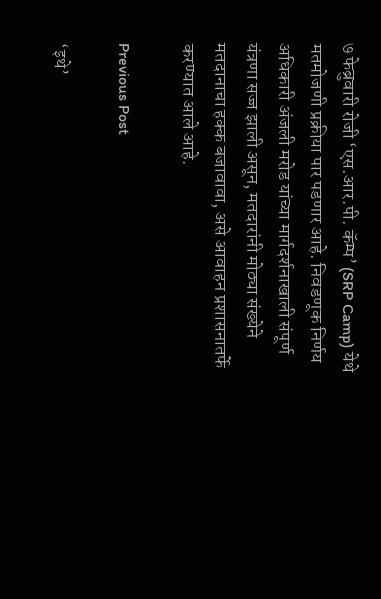७ फेब्रुवारी रोजी ‘एस.आर.पी. कॅम्प’ (SRP Camp) येथे मतमोजणी प्रक्रीया पार पडणार आहे. निवडणूक निर्णय अधिकारी अंजली मरोड यांच्या मार्गदर्शनाखाली संपूर्ण यंत्रणा सज्ज झाली असून, मतदारांनी मोठ्या संख्येने मतदानाचा हक्क बजावावा, असे आवाहन प्रशासनातर्फे करण्यात आले आहे.

Previous Post

‘इथे’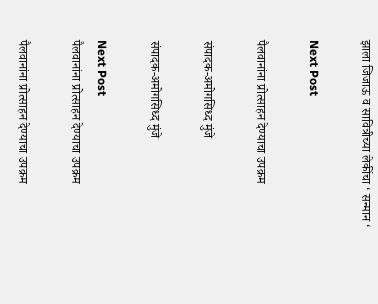झाला जिजाऊ व सावित्रीच्या लेकींचा ‘ सन्मान ‘

Next Post

पैलवानांना प्रोत्साहन देण्याचा उपक्रम

संपादक-अमोगसिध्द मुंजे

संपादक-अमोगसिध्द मुंजे

Next Post
पैलवानांना प्रोत्साहन देण्याचा उपक्रम

पैलवानांना प्रोत्साहन देण्याचा उपक्रम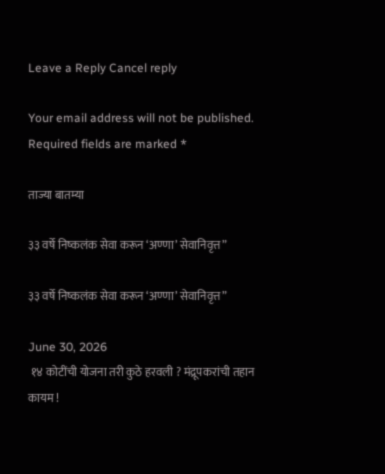Leave a Reply Cancel reply

Your email address will not be published. Required fields are marked *

ताज्या बातम्या

३३ वर्षे निष्कलंक सेवा करून ‘अण्णा’ सेवानिवृत्त”

३३ वर्षे निष्कलंक सेवा करून ‘अण्णा’ सेवानिवृत्त”

June 30, 2026
 १४ कोटींची योजना तरी कुठे हरवली ? मंद्रूपकरांची तहान कायम !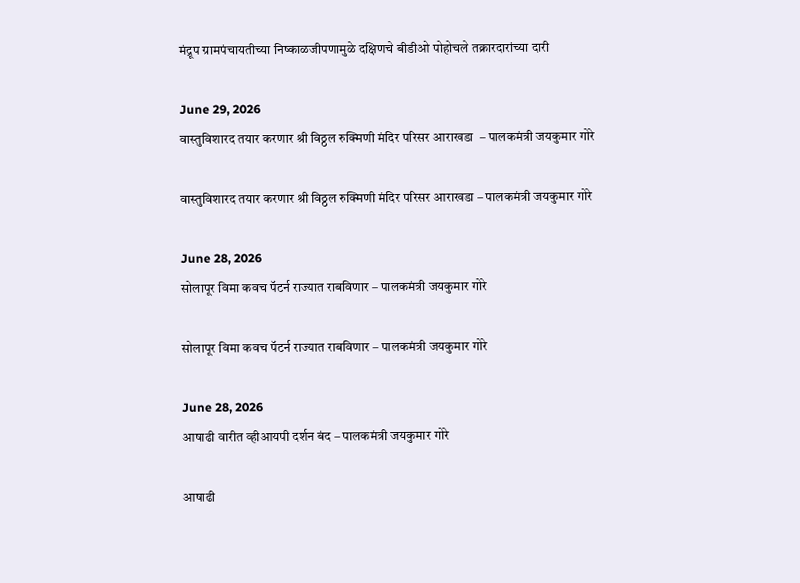मंद्रूप ग्रामपंचायतीच्या निष्काळजीपणामुळे दक्षिणचे बीडीओ पोहोचले तक्रारदारांच्या दारी

June 29, 2026
वास्तुविशारद तयार करणार श्री विठ्ठल रुक्मिणी मंदिर परिसर आराखडा  – पालकमंत्री जयकुमार गोरे

वास्तुविशारद तयार करणार श्री विठ्ठल रुक्मिणी मंदिर परिसर आराखडा – पालकमंत्री जयकुमार गोरे

June 28, 2026
सोलापूर विमा कवच पॅटर्न राज्यात राबविणार – पालकमंत्री जयकुमार गोरे

सोलापूर विमा कवच पॅटर्न राज्यात राबविणार – पालकमंत्री जयकुमार गोरे

June 28, 2026
आषाढी वारीत व्हीआयपी दर्शन बंद – पालकमंत्री जयकुमार गोरे

आषाढी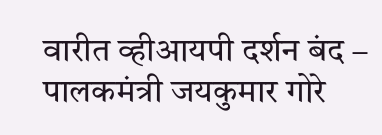वारीत व्हीआयपी दर्शन बंद – पालकमंत्री जयकुमार गोरे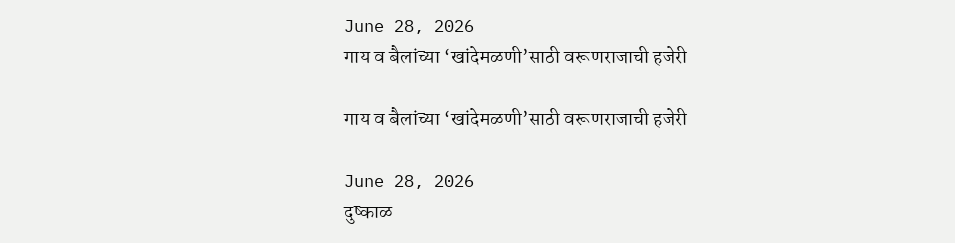June 28, 2026
गाय व बैलांच्या ‘खांदेमळणी’साठी वरूणराजाची हजेरी

गाय व बैलांच्या ‘खांदेमळणी’साठी वरूणराजाची हजेरी

June 28, 2026
दुष्काळ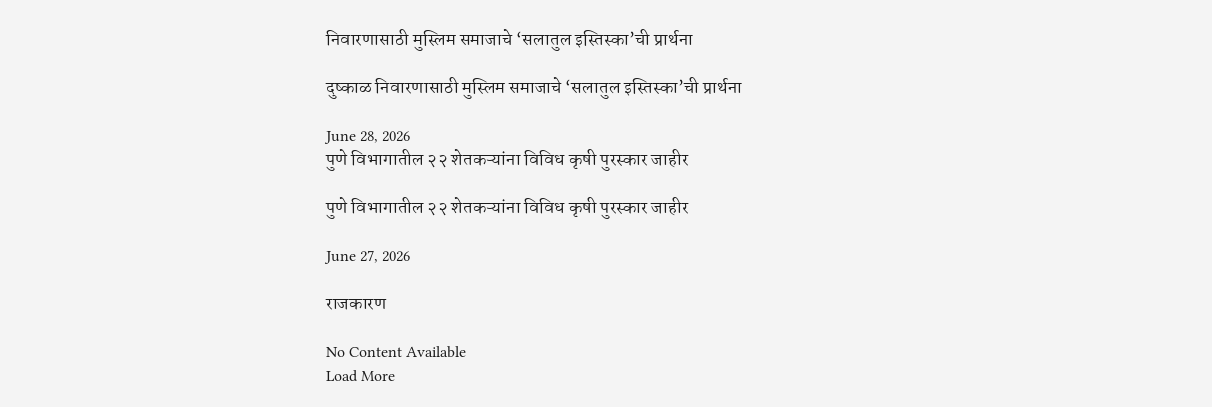निवारणासाठी मुस्लिम समाजाचे ‘सलातुल इस्तिस्का’ची प्रार्थना

दुष्काळ निवारणासाठी मुस्लिम समाजाचे ‘सलातुल इस्तिस्का’ची प्रार्थना

June 28, 2026
पुणे विभागातील २२ शेतकऱ्यांना विविध कृषी पुरस्कार जाहीर

पुणे विभागातील २२ शेतकऱ्यांना विविध कृषी पुरस्कार जाहीर

June 27, 2026

राजकारण

No Content Available
Load More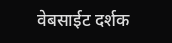वेबसाईट दर्शक